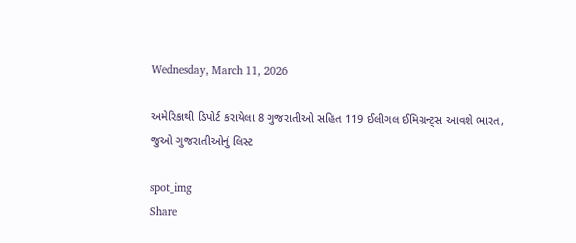Wednesday, March 11, 2026

અમેરિકાથી ડિપોર્ટ કરાયેલા 8 ગુજરાતીઓ સહિત 119 ઈલીગલ ઈમિગ્રન્ટ્સ આવશે ભારત, જુઓ ગુજરાતીઓનું લિસ્ટ

spot_img
Share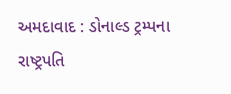અમદાવાદ : ડોનાલ્ડ ટ્રમ્પના રાષ્ટ્રપતિ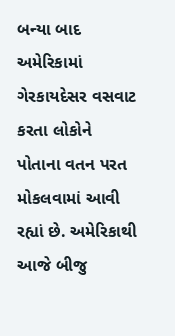બન્યા બાદ અમેરિકામાં ગેરકાયદેસર વસવાટ કરતા લોકોને પોતાના વતન પરત મોકલવામાં આવી રહ્યાં છે. અમેરિકાથી આજે બીજુ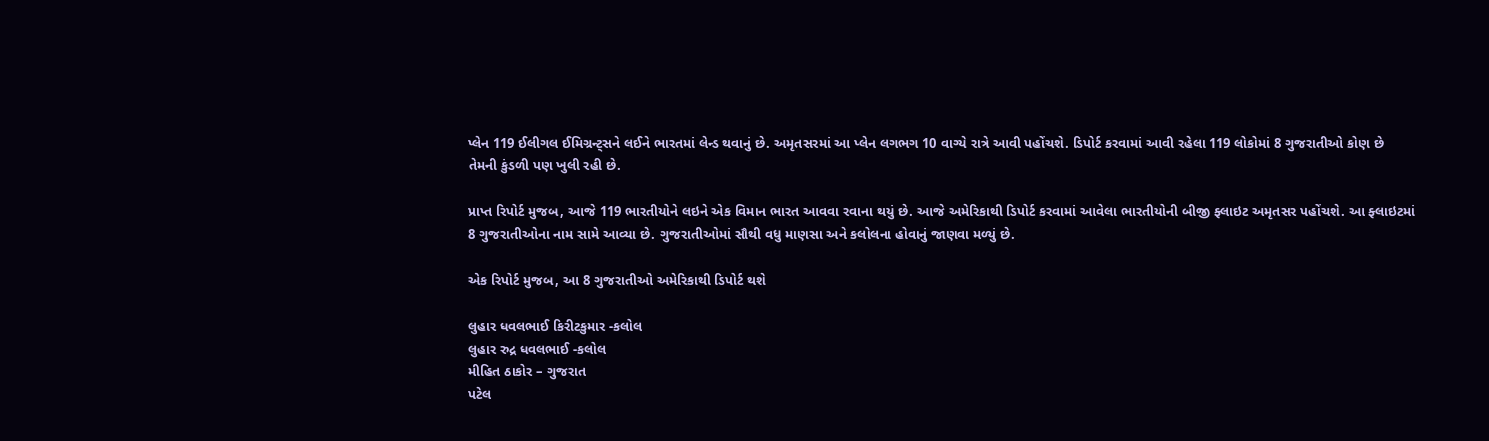પ્લેન 119 ઈલીગલ ઈમિગ્રન્ટ્સને લઈને ભારતમાં લેન્ડ થવાનું છે. અમૃતસરમાં આ પ્લેન લગભગ 10 વાગ્યે રાત્રે આવી પહોંચશે. ડિપોર્ટ કરવામાં આવી રહેલા 119 લોકોમાં 8 ગુજરાતીઓ કોણ છે તેમની કુંડળી પણ ખુલી રહી છે.

પ્રાપ્ત રિપોર્ટ મુજબ, આજે 119 ભારતીયોને લઇને એક વિમાન ભારત આવવા રવાના થયું છે. આજે અમેરિકાથી ડિપોર્ટ કરવામાં આવેલા ભારતીયોની બીજી ફ્લાઇટ અમૃતસર પહોંચશે. આ ફ્લાઇટમાં 8 ગુજરાતીઓના નામ સામે આવ્યા છે. ગુજરાતીઓમાં સૌથી વધુ માણસા અને કલોલના હોવાનું જાણવા મળ્યું છે.

એક રિપોર્ટ મુજબ, આ 8 ગુજરાતીઓ અમેરિકાથી ડિપોર્ટ થશે

લુહાર ધવલભાઈ કિરીટકુમાર -કલોલ
લુહાર રુદ્ર ધવલભાઈ -કલોલ
મીહિત ઠાકોર – ગુજરાત
પટેલ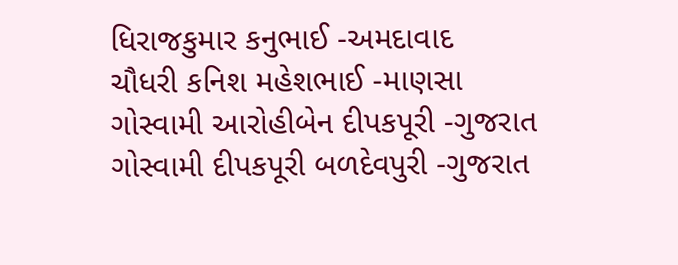ધિરાજકુમાર કનુભાઈ -અમદાવાદ
ચૌધરી કનિશ મહેશભાઈ -માણસા
ગોસ્વામી આરોહીબેન દીપકપૂરી -ગુજરાત
ગોસ્વામી દીપકપૂરી બળદેવપુરી -ગુજરાત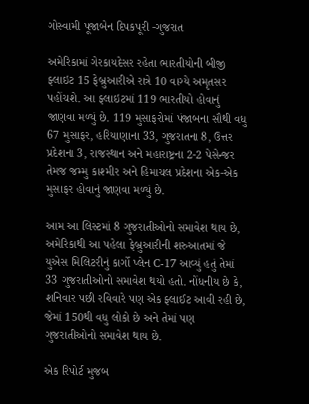ગોસ્વામી પૂજાબેન દિપકપૂરી -ગુજરાત

અમેરિકામાં ગેરકાયદેસર રહેતા ભારતીયોની બીજી ફ્લાઇટ 15 ફેબ્રુઆરીએ રાત્રે 10 વાગ્યે અમૃતસર પહોંચશે. આ ફ્લાઇટમાં 119 ભારતીયો હોવાનું જાણવા મળ્યું છે. 119 મુસાફરોમાં પંજાબના સૌથી વધુ 67 મુસાફર, હરિયાણાના 33, ગુજરાતના 8, ઉત્તર પ્રદેશના 3, રાજસ્થાન અને મહારાષ્ટ્રના 2-2 પેસેન્જર તેમજ જમ્મુ કાશ્મીર અને હિમાચલ પ્રદેશના એક-એક મુસાફર હોવાનું જાણવા મળ્યું છે.

આમ આ લિસ્ટમાં 8 ગુજરાતીઓનો સમાવેશ થાય છે, અમેરિકાથી આ પહેલા ફેબ્રુઆરીની શરુઆતમાં જે યુએસ મિલિટરીનું કાર્ગો પ્લેન C-17 આવ્યું હતું તેમાં 33 ગુજરાતીઓનો સમાવેશ થયો હતો. નોંધનીય છે કે, શનિવાર પછી રવિવારે પણ એક ફ્લાઈટ આવી રહી છે, જેમાં 150થી વધુ લોકો છે અને તેમાં પણ ગુજરાતીઓનો સમાવેશ થાય છે.

એક રિપોર્ટ મુજબ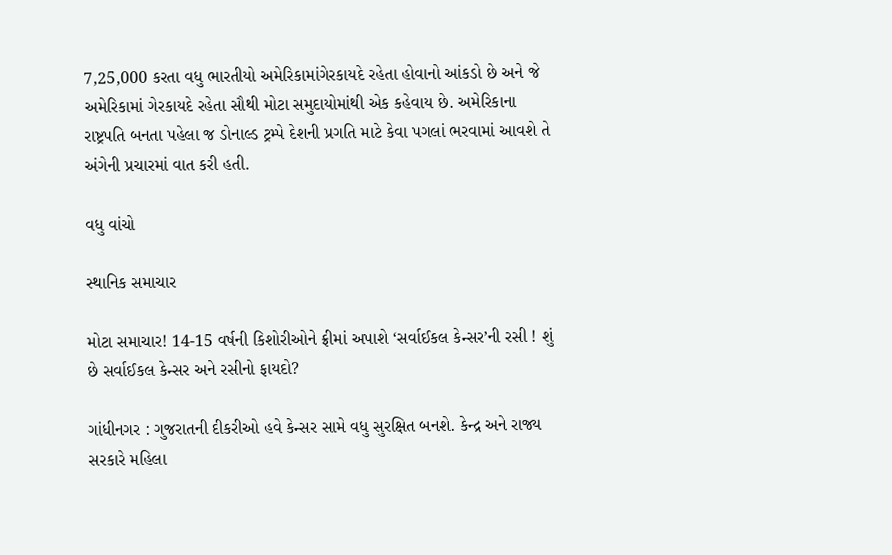7,25,000 કરતા વધુ ભારતીયો અમેરિકામાંગેરકાયદે રહેતા હોવાનો આંકડો છે અને જે અમેરિકામાં ગેરકાયદે રહેતા સૌથી મોટા સમુદાયોમાંથી એક કહેવાય છે. અમેરિકાના રાષ્ટ્રપતિ બનતા પહેલા જ ડોનાલ્ડ ટ્રમ્પે દેશની પ્રગતિ માટે કેવા પગલાં ભરવામાં આવશે તે અંગેની પ્રચારમાં વાત કરી હતી.

વધુ વાંચો

સ્થાનિક સમાચાર

મોટા સમાચાર! 14-15 વર્ષની કિશોરીઓને ફ્રીમાં અપાશે ‘સર્વાઈકલ કેન્સર’ની રસી ! શું છે સર્વાઈકલ કેન્સર અને રસીનો ફાયદો?

ગાંધીનગર : ગુજરાતની દીકરીઓ હવે કેન્સર સામે વધુ સુરક્ષિત બનશે. કેન્દ્ર અને રાજ્ય સરકારે મહિલા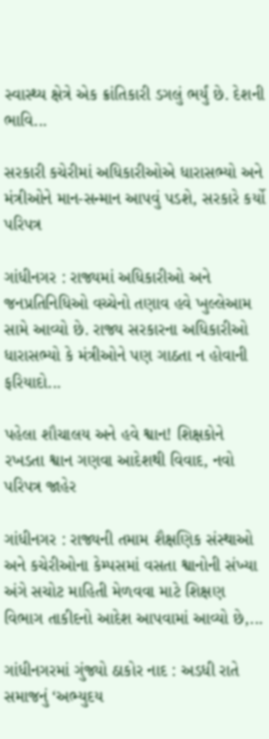સ્વાસ્થ્ય ક્ષેત્રે એક ક્રાંતિકારી ડગલું ભર્યું છે. દેશની ભાવિ...

સરકારી કચેરીમાં અધિકારીઓએ ધારાસભ્યો અને મંત્રીઓને માન-સન્માન આપવું પડશે, સરકારે કર્યો પરિપત્ર

ગાંધીનગર : રાજ્યમાં અધિકારીઓ અને જનપ્રતિનિધિઓ વચ્ચેનો તણાવ હવે ખુલ્લેઆમ સામે આવ્યો છે. રાજ્ય સરકારના અધિકારીઓ ધારાસભ્યો કે મંત્રીઓને પણ ગાઠતા ન હોવાની ફરિયાદો...

પહેલા શૌચાલય અને હવે શ્વાન! શિક્ષકોને રખડતા શ્વાન ગણવા આદેશથી વિવાદ, નવો પરિપત્ર જાહેર

ગાંધીનગર : રાજ્યની તમામ શૈક્ષણિક સંસ્થાઓ અને કચેરીઓના કેમ્પસમાં વસતા શ્વાનોની સંખ્યા અંગે સચોટ માહિતી મેળવવા માટે શિક્ષણ વિભાગ તાકીદનો આદેશ આપવામાં આવ્યો છે,...

ગાંધીનગરમાં ગુંજ્યો ઠાકોર નાદ : અડધી રાતે સમાજનું ‘અભ્યુદય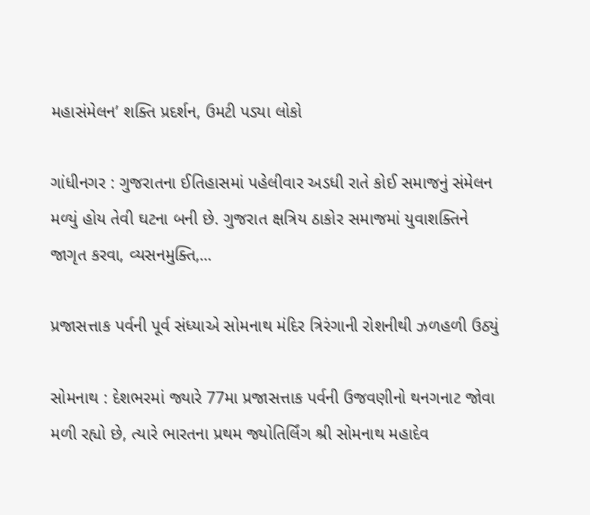મહાસંમેલન’ શક્તિ પ્રદર્શન, ઉમટી પડ્યા લોકો

ગાંધીનગર : ગુજરાતના ઈતિહાસમાં પહેલીવાર અડધી રાતે કોઈ સમાજનું સંમેલન મળ્યું હોય તેવી ઘટના બની છે. ગુજરાત ક્ષત્રિય ઠાકોર સમાજમાં યુવાશક્તિને જાગૃત કરવા, વ્યસનમુક્તિ,...

પ્રજાસત્તાક પર્વની પૂર્વ સંધ્યાએ સોમનાથ મંદિર ત્રિરંગાની રોશનીથી ઝળહળી ઉઠ્યું

સોમનાથ : દેશભરમાં જ્યારે 77મા પ્રજાસત્તાક પર્વની ઉજવણીનો થનગનાટ જોવા મળી રહ્યો છે, ત્યારે ભારતના પ્રથમ જ્યોતિર્લિંગ શ્રી સોમનાથ મહાદેવ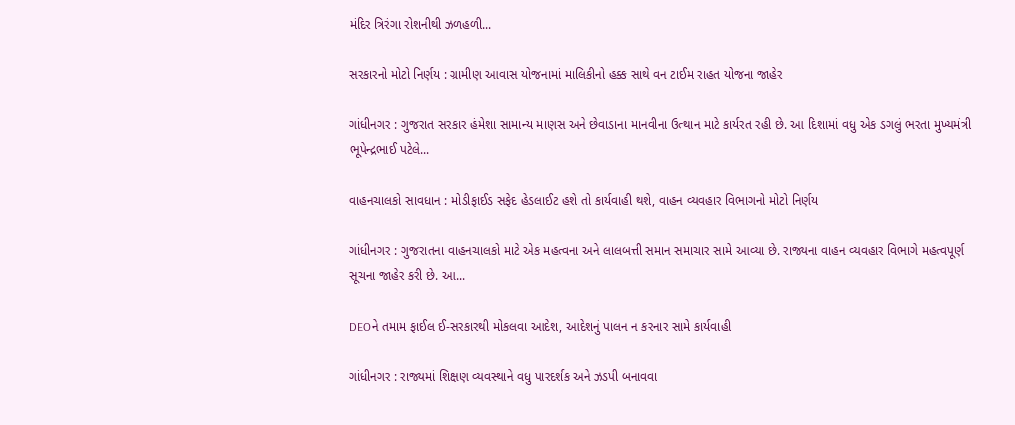મંદિર ત્રિરંગા રોશનીથી ઝળહળી...

સરકારનો મોટો નિર્ણય : ગ્રામીણ આવાસ યોજનામાં માલિકીનો હક્ક સાથે વન ટાઈમ રાહત યોજના જાહેર

ગાંધીનગર : ગુજરાત સરકાર હંમેશા સામાન્ય માણસ અને છેવાડાના માનવીના ઉત્થાન માટે કાર્યરત રહી છે. આ દિશામાં વધુ એક ડગલું ભરતા મુખ્યમંત્રી ભૂપેન્દ્રભાઈ પટેલે...

વાહનચાલકો સાવધાન : મોડીફાઈડ સફેદ હેડલાઈટ હશે તો કાર્યવાહી થશે, વાહન વ્યવહાર વિભાગનો મોટો નિર્ણય

ગાંધીનગર : ગુજરાતના વાહનચાલકો માટે એક મહત્વના અને લાલબત્તી સમાન સમાચાર સામે આવ્યા છે. રાજ્યના વાહન વ્યવહાર વિભાગે મહત્વપૂર્ણ સૂચના જાહેર કરી છે. આ...

DEOને તમામ ફાઈલ ઈ-સરકારથી મોકલવા આદેશ, આદેશનું પાલન ન કરનાર સામે કાર્યવાહી

ગાંધીનગર : રાજ્યમાં શિક્ષણ વ્યવસ્થાને વધુ પારદર્શક અને ઝડપી બનાવવા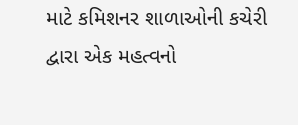માટે કમિશનર શાળાઓની કચેરી દ્વારા એક મહત્વનો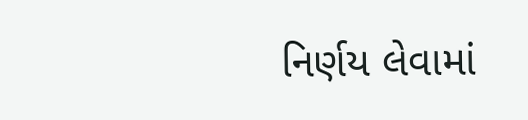નિર્ણય લેવામાં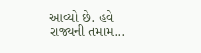આવ્યો છે. હવે રાજ્યની તમામ...